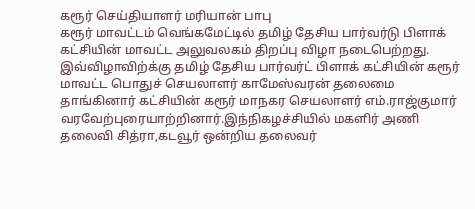கரூர் செய்தியாளர் மரியான் பாபு
கரூர் மாவட்டம் வெங்கமேட்டில் தமிழ் தேசிய பார்வர்டு பிளாக் கட்சியின் மாவட்ட அலுவலகம் திறப்பு விழா நடைபெற்றது.
இவ்விழாவிற்க்கு தமிழ் தேசிய பார்வர்ட் பிளாக் கட்சியின் கரூர் மாவட்ட பொதுச் செயலாளர் காமேஸ்வரன் தலைமை தாங்கினார் கட்சியின் கரூர் மாநகர செயலாளர் எம்.ராஜ்குமார் வரவேற்புரையாற்றினார்.இந்நிகழச்சியில் மகளிர் அணி தலைவி சித்ரா,கடவூர் ஒன்றிய தலைவர்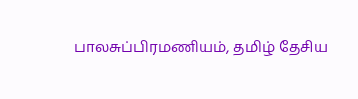பாலசுப்பிரமணியம், தமிழ் தேசிய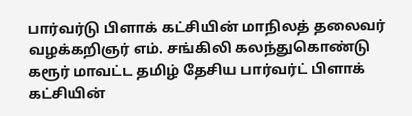பார்வர்டு பிளாக் கட்சியின் மாநிலத் தலைவர் வழக்கறிஞர் எம். சங்கிலி கலந்துகொண்டு கரூர் மாவட்ட தமிழ் தேசிய பார்வர்ட் பிளாக் கட்சியின்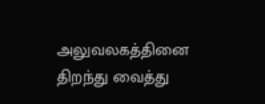அலுவலகத்தினை திறந்து வைத்து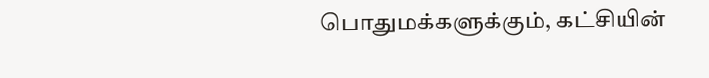பொதுமக்களுக்கும், கட்சியின்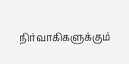நிர்வாகிகளுக்கும்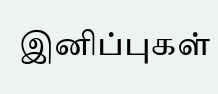இனிப்புகள்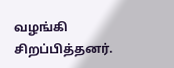வழங்கி சிறப்பித்தனர்.